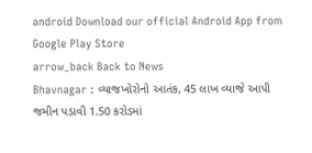android Download our official Android App from Google Play Store
arrow_back Back to News
Bhavnagar : વ્યાજખોરોનો આતંક, 45 લાખ વ્યાજે આપી જમીન પડાવી 1.50 કરોડમાં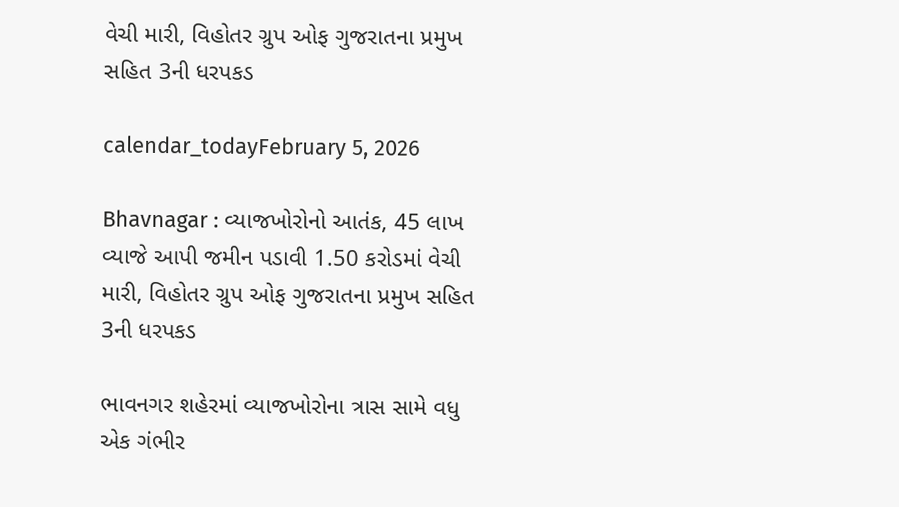વેચી મારી, વિહોતર ગ્રુપ ઓફ ગુજરાતના પ્રમુખ સહિત 3ની ધરપકડ

calendar_todayFebruary 5, 2026

Bhavnagar : વ્યાજખોરોનો આતંક, 45 લાખ વ્યાજે આપી જમીન પડાવી 1.50 કરોડમાં વેચી મારી, વિહોતર ગ્રુપ ઓફ ગુજરાતના પ્રમુખ સહિત 3ની ધરપકડ

ભાવનગર શહેરમાં વ્યાજખોરોના ત્રાસ સામે વધુ એક ગંભીર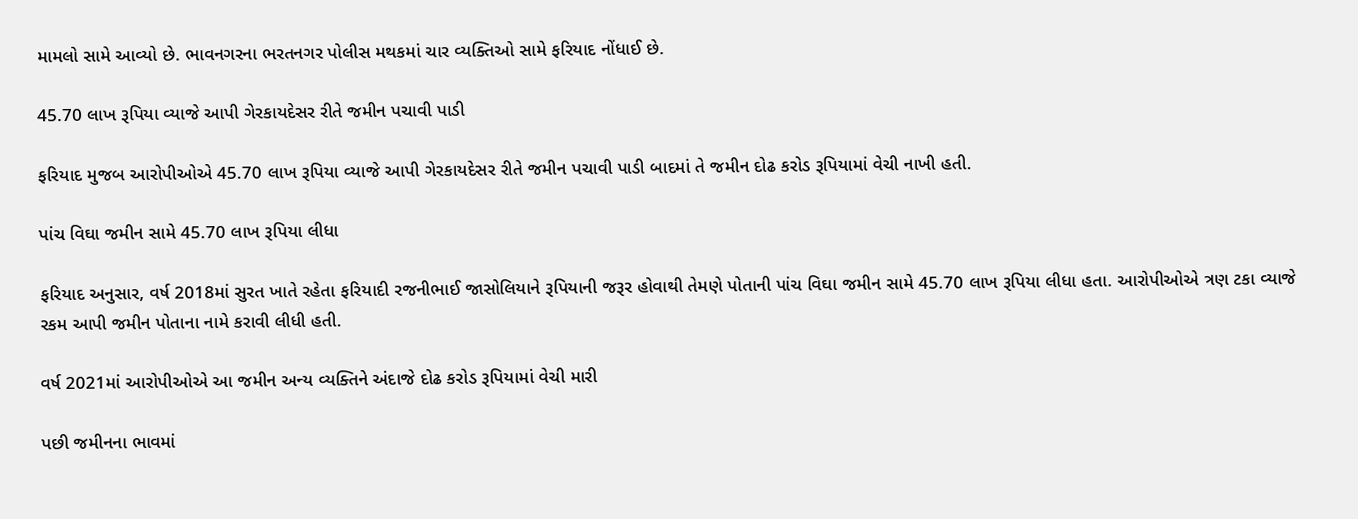મામલો સામે આવ્યો છે. ભાવનગરના ભરતનગર પોલીસ મથકમાં ચાર વ્યક્તિઓ સામે ફરિયાદ નોંધાઈ છે.

45.70 લાખ રૂપિયા વ્યાજે આપી ગેરકાયદેસર રીતે જમીન પચાવી પાડી

ફરિયાદ મુજબ આરોપીઓએ 45.70 લાખ રૂપિયા વ્યાજે આપી ગેરકાયદેસર રીતે જમીન પચાવી પાડી બાદમાં તે જમીન દોઢ કરોડ રૂપિયામાં વેચી નાખી હતી.

પાંચ વિઘા જમીન સામે 45.70 લાખ રૂપિયા લીધા

ફરિયાદ અનુસાર, વર્ષ 2018માં સુરત ખાતે રહેતા ફરિયાદી રજનીભાઈ જાસોલિયાને રૂપિયાની જરૂર હોવાથી તેમણે પોતાની પાંચ વિઘા જમીન સામે 45.70 લાખ રૂપિયા લીધા હતા. આરોપીઓએ ત્રણ ટકા વ્યાજે રકમ આપી જમીન પોતાના નામે કરાવી લીધી હતી.

વર્ષ 2021માં આરોપીઓએ આ જમીન અન્ય વ્યક્તિને અંદાજે દોઢ કરોડ રૂપિયામાં વેચી મારી

પછી જમીનના ભાવમાં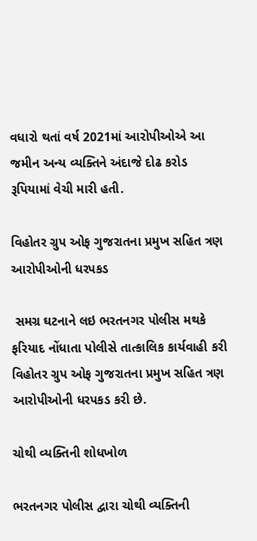વધારો થતાં વર્ષ 2021માં આરોપીઓએ આ જમીન અન્ય વ્યક્તિને અંદાજે દોઢ કરોડ રૂપિયામાં વેચી મારી હતી.

વિહોતર ગ્રુપ ઓફ ગુજરાતના પ્રમુખ સહિત ત્રણ આરોપીઓની ધરપકડ

 સમગ્ર ઘટનાને લઇ ભરતનગર પોલીસ મથકે ફરિયાદ નોંધાતા પોલીસે તાત્કાલિક કાર્યવાહી કરી વિહોતર ગ્રુપ ઓફ ગુજરાતના પ્રમુખ સહિત ત્રણ આરોપીઓની ધરપકડ કરી છે.

ચોથી વ્યક્તિની શોધખોળ

ભરતનગર પોલીસ દ્વારા ચોથી વ્યક્તિની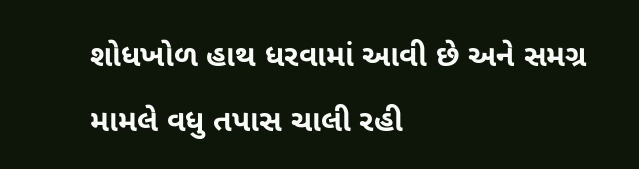શોધખોળ હાથ ધરવામાં આવી છે અને સમગ્ર મામલે વધુ તપાસ ચાલી રહી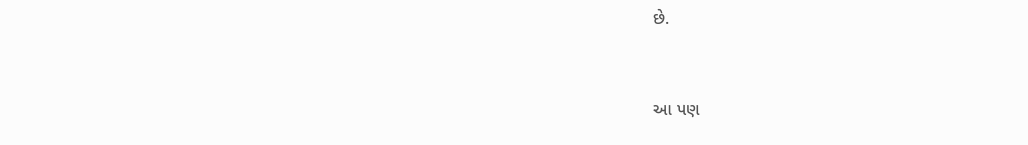છે.


આ પણ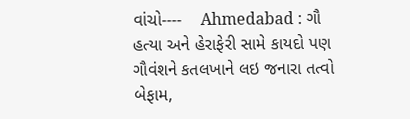વાંચો----    Ahmedabad : ગૌ હત્યા અને હેરાફેરી સામે કાયદો પણ ગૌવંશને કતલખાને લઇ જનારા તત્વો બેફામ,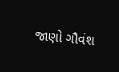જાણો ગૌવંશ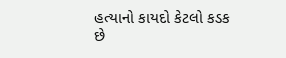હત્યાનો કાયદો કેટલો કડક છે